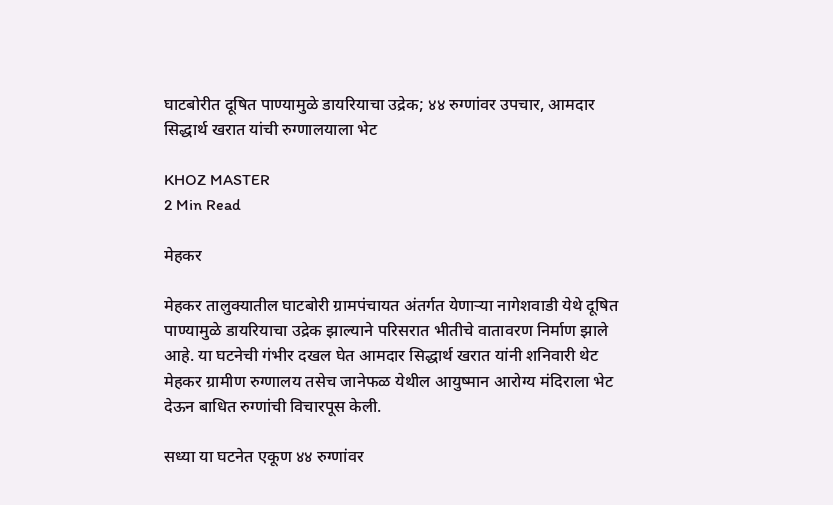घाटबोरीत दूषित पाण्यामुळे डायरियाचा उद्रेक; ४४ रुग्णांवर उपचार, आमदार सिद्धार्थ खरात यांची रुग्णालयाला भेट

KHOZ MASTER
2 Min Read

मेहकर

मेहकर तालुक्यातील घाटबोरी ग्रामपंचायत अंतर्गत येणाऱ्या नागेशवाडी येथे दूषित पाण्यामुळे डायरियाचा उद्रेक झाल्याने परिसरात भीतीचे वातावरण निर्माण झाले आहे. या घटनेची गंभीर दखल घेत आमदार सिद्धार्थ खरात यांनी शनिवारी थेट मेहकर ग्रामीण रुग्णालय तसेच जानेफळ येथील आयुष्मान आरोग्य मंदिराला भेट देऊन बाधित रुग्णांची विचारपूस केली.

सध्या या घटनेत एकूण ४४ रुग्णांवर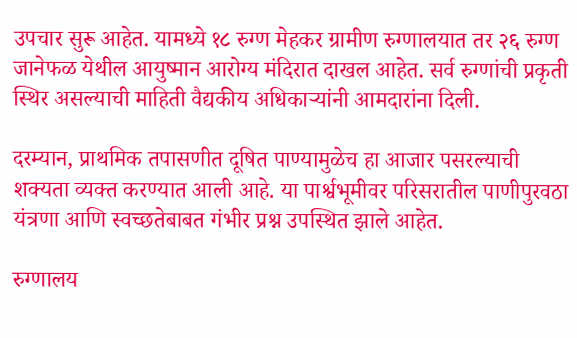उपचार सुरू आहेत. यामध्ये १८ रुग्ण मेहकर ग्रामीण रुग्णालयात तर २६ रुग्ण जानेफळ येथील आयुष्मान आरोग्य मंदिरात दाखल आहेत. सर्व रुग्णांची प्रकृती स्थिर असल्याची माहिती वैद्यकीय अधिकाऱ्यांनी आमदारांना दिली.

दरम्यान, प्राथमिक तपासणीत दूषित पाण्यामुळेच हा आजार पसरल्याची शक्यता व्यक्त करण्यात आली आहे. या पार्श्वभूमीवर परिसरातील पाणीपुरवठा यंत्रणा आणि स्वच्छतेबाबत गंभीर प्रश्न उपस्थित झाले आहेत.

रुग्णालय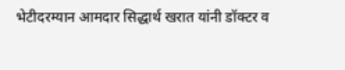भेटीदरम्यान आमदार सिद्धार्थ खरात यांनी डॉक्टर व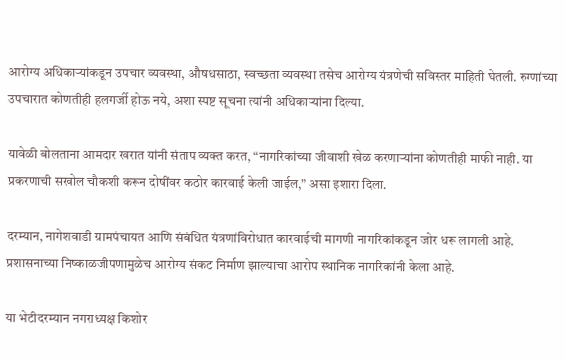आरोग्य अधिकाऱ्यांकडून उपचार व्यवस्था, औषधसाठा, स्वच्छता व्यवस्था तसेच आरोग्य यंत्रणेची सविस्तर माहिती घेतली. रुग्णांच्या उपचारात कोणतीही हलगर्जी होऊ नये, अशा स्पष्ट सूचना त्यांनी अधिकाऱ्यांना दिल्या.

यावेळी बोलताना आमदार खरात यांनी संताप व्यक्त करत, “नागरिकांच्या जीवाशी खेळ करणाऱ्यांना कोणतीही माफी नाही. या प्रकरणाची सखोल चौकशी करून दोषींवर कठोर कारवाई केली जाईल,” असा इशारा दिला.

दरम्यान, नागेशवाडी ग्रामपंचायत आणि संबंधित यंत्रणांविरोधात कारवाईची मागणी नागरिकांकडून जोर धरू लागली आहे. प्रशासनाच्या निष्काळजीपणामुळेच आरोग्य संकट निर्माण झाल्याचा आरोप स्थानिक नागरिकांनी केला आहे.

या भेटीदरम्यान नगराध्यक्ष किशोर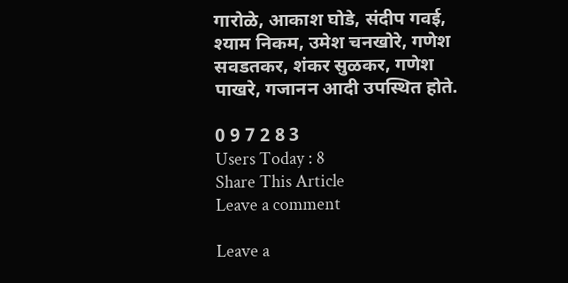गारोळे, आकाश घोडे, संदीप गवई, श्याम निकम, उमेश चनखोरे, गणेश सवडतकर, शंकर सुळकर, गणेश पाखरे, गजानन आदी उपस्थित होते.

0 9 7 2 8 3
Users Today : 8
Share This Article
Leave a comment

Leave a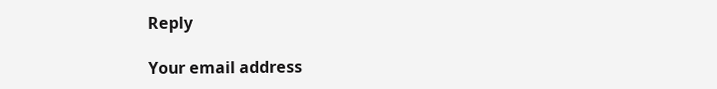Reply

Your email address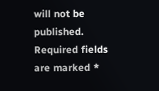will not be published. Required fields are marked *